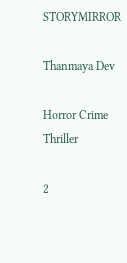STORYMIRROR

Thanmaya Dev

Horror Crime Thriller

2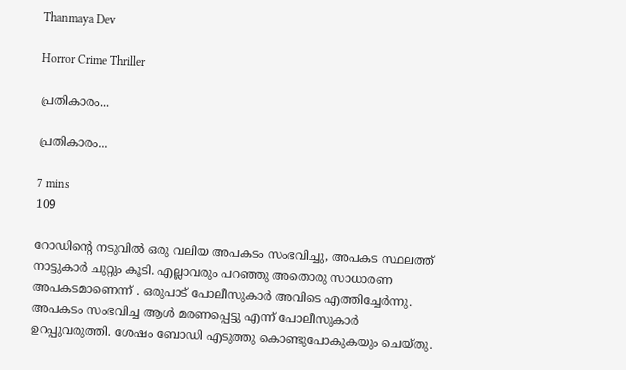Thanmaya Dev

Horror Crime Thriller

പ്രതികാരം...

പ്രതികാരം...

7 mins
109

റോഡിന്റെ നടുവിൽ ഒരു വലിയ അപകടം സംഭവിച്ചു, അപകട സ്ഥലത്ത് നാട്ടുകാർ ചുറ്റും കൂടി. എല്ലാവരും പറഞ്ഞു അതൊരു സാധാരണ അപകടമാണെന്ന് . ഒരുപാട് പോലീസുകാർ അവിടെ എത്തിച്ചേർന്നു. അപകടം സംഭവിച്ച ആൾ മരണപ്പെട്ടു എന്ന് പോലീസുകാർ ഉറപ്പുവരുത്തി. ശേഷം ബോഡി എടുത്തു കൊണ്ടുപോകുകയും ചെയ്തു.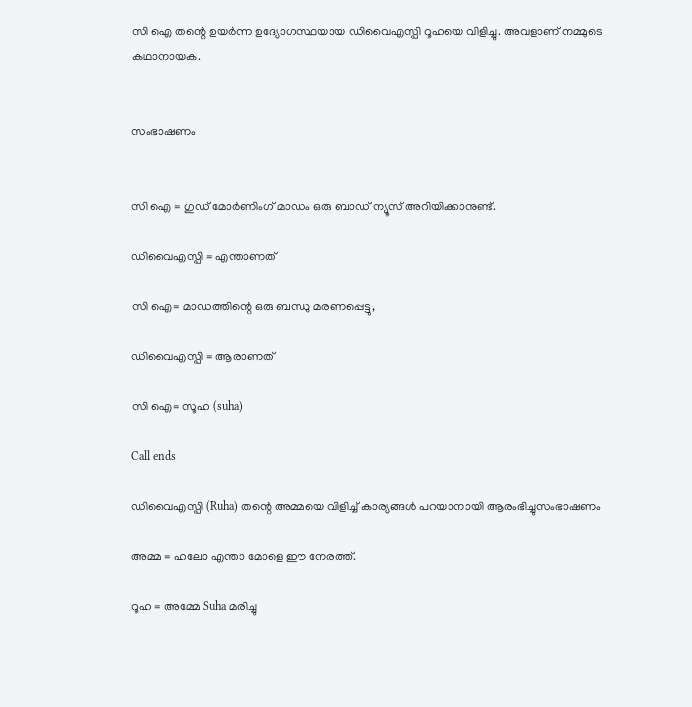സി ഐ തന്റെ ഉയർന്ന ഉദ്യോഗസ്ഥയായ ഡിവൈഎസ്പി റൂഹയെ വിളിച്ചു. അവളാണ് നമ്മുടെ കഥാനായക.


സംഭാഷണം


സി ഐ = ഗുഡ് മോർണിംഗ് മാഡം ഒരു ബാഡ് ന്യൂസ് അറിയിക്കാനുണ്ട്.

ഡിവൈഎസ്പി = എന്താണത്

സി ഐ= മാഡത്തിന്റെ ഒരു ബന്ധു മരണപ്പെട്ടു,

ഡിവൈഎസ്പി = ആരാണത്

സി ഐ= സൂഹ (suha)

Call ends

ഡിവൈഎസ്പി (Ruha) തന്റെ അമ്മയെ വിളിച്ച് കാര്യങ്ങൾ പറയാനായി ആരംഭിച്ചുസംഭാഷണം

അമ്മ = ഹലോ എന്താ മോളെ ഈ നേരത്ത്.

റൂഹ = അമ്മേ Suha മരിച്ചു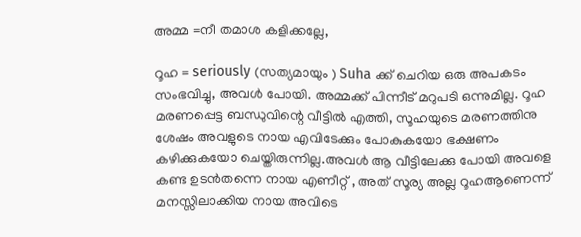അമ്മ =നീ തമാശ കളിക്കല്ലേ,

റൂഹ = seriously (സത്യമായും ) Suha ക്ക് ചെറിയ ഒരു അപകടം സംഭവിച്ചു, അവൾ പോയി. അമ്മക്ക് പിന്നീട് മറുപടി ഒന്നുമില്ല. റൂഹ മരണപ്പെട്ട ബന്ധുവിന്റെ വീട്ടിൽ എത്തി, സൂഹയുടെ മരണത്തിനു ശേഷം അവളുടെ നായ എവിടേക്കും പോകുകയോ ഭക്ഷണം കഴിക്കുകയോ ചെയ്തിരുന്നില്ല.അവൾ ആ വീട്ടിലേക്കു പോയി അവളെ കണ്ട ഉടൻതന്നെ നായ എണീറ്റ് , അത് സൂര്യ അല്ല റൂഹആണെന്ന് മനസ്സിലാക്കിയ നായ അവിടെ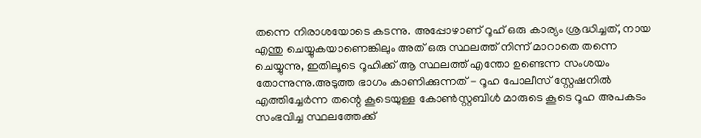തന്നെ നിരാശയോടെ കടന്നു. അപ്പോഴാണ് റൂഹ് ഒരു കാര്യം ശ്രദ്ധിച്ചത്, നായ എന്തു ചെയ്യുകയാണെങ്കിലും അത് ഒരു സ്ഥലത്ത് നിന്ന് മാറാതെ തന്നെ ചെയ്യുന്നു, ഇതിലൂടെ റൂഹിക്ക് ആ സ്ഥലത്ത് എന്തോ ഉണ്ടെന്ന സംശയം തോന്നുന്നു.അടുത്ത ഭാഗം കാണിക്കുന്നത് - റൂഹ പോലീസ് സ്റ്റേഷനിൽ എത്തിച്ചേർന്ന തന്റെ കൂടെയുള്ള കോൺസ്റ്റബിൾ മാരുടെ കൂടെ റൂഹ അപകടം സംഭവിച്ച സ്ഥലത്തേക്ക്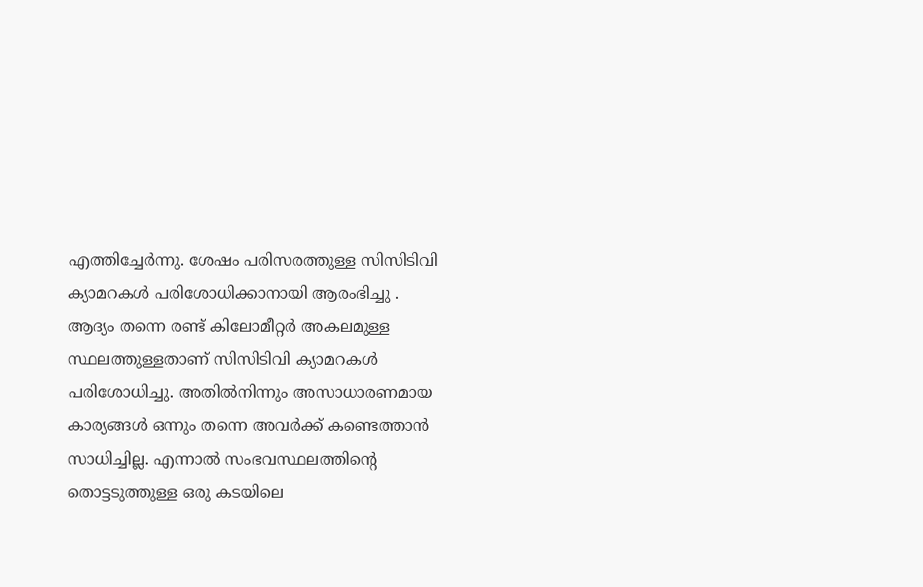എത്തിച്ചേർന്നു. ശേഷം പരിസരത്തുള്ള സിസിടിവി ക്യാമറകൾ പരിശോധിക്കാനായി ആരംഭിച്ചു . ആദ്യം തന്നെ രണ്ട് കിലോമീറ്റർ അകലമുള്ള സ്ഥലത്തുള്ളതാണ് സിസിടിവി ക്യാമറകൾ പരിശോധിച്ചു. അതിൽനിന്നും അസാധാരണമായ കാര്യങ്ങൾ ഒന്നും തന്നെ അവർക്ക് കണ്ടെത്താൻ സാധിച്ചില്ല. എന്നാൽ സംഭവസ്ഥലത്തിന്റെ തൊട്ടടുത്തുള്ള ഒരു കടയിലെ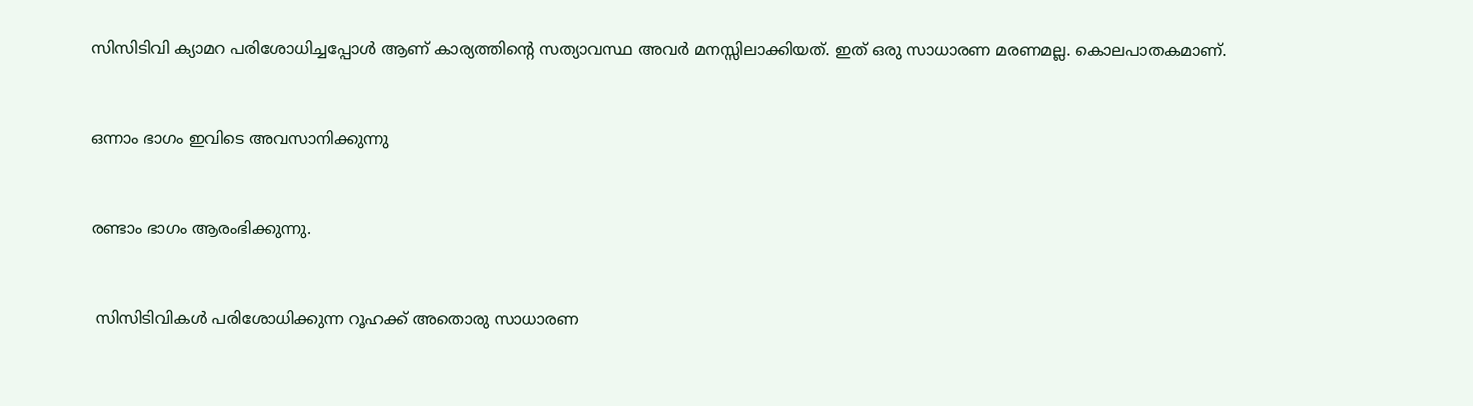സിസിടിവി ക്യാമറ പരിശോധിച്ചപ്പോൾ ആണ് കാര്യത്തിന്റെ സത്യാവസ്ഥ അവർ മനസ്സിലാക്കിയത്. ഇത് ഒരു സാധാരണ മരണമല്ല. കൊലപാതകമാണ്.


ഒന്നാം ഭാഗം ഇവിടെ അവസാനിക്കുന്നു


രണ്ടാം ഭാഗം ആരംഭിക്കുന്നു.


 സിസിടിവികൾ പരിശോധിക്കുന്ന റൂഹക്ക് അതൊരു സാധാരണ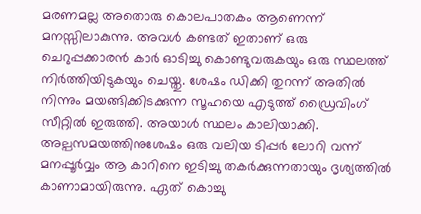മരണമല്ല അതൊരു കൊലപാതകം ആണെന്ന് മനസ്സിലാകുന്നു. അവൾ കണ്ടത് ഇതാണ് ഒരു ചെറുപ്പക്കാരൻ കാർ ഓടിച്ചു കൊണ്ടുവരുകയും ഒരു സ്ഥലത്ത് നിർത്തിയിടുകയും ചെയ്തു. ശേഷം ഡിക്കി തുറന്ന് അതിൽ നിന്നും മയങ്ങിക്കിടക്കുന്ന സൂഹയെ എടുത്ത് ഡ്രൈവിംഗ് സീറ്റിൽ ഇരുത്തി. അയാൾ സ്ഥലം കാലിയാക്കി. അല്പസമയത്തിനുശേഷം ഒരു വലിയ ടിപ്പർ ലോറി വന്ന് മനപ്പൂർവ്വം ആ കാറിനെ ഇടിച്ചു തകർക്കുന്നതായും ദൃശ്യത്തിൽ കാണാമായിരുന്നു. ഏത് കൊച്ചു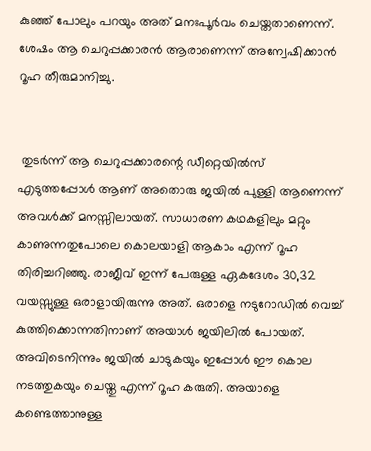കുഞ്ഞ് പോലും പറയും അത് മനഃപൂർവം ചെയ്തതാണെന്ന്. ശേഷം ആ ചെറുപ്പക്കാരൻ ആരാണെന്ന് അന്വേഷിക്കാൻ റൂഹ തീരുമാനിച്ചു.


 തുടർന്ന് ആ ചെറുപ്പക്കാരന്റെ ഡീറ്റെയിൽസ് എടുത്തപ്പോൾ ആണ് അതൊരു ജയിൽ പുള്ളി ആണെന്ന് അവൾക്ക് മനസ്സിലായത്. സാധാരണ കഥകളിലും മറ്റും കാണുന്നതുപോലെ കൊലയാളി ആകാം എന്ന് റൂഹ തിരിച്ചറിഞ്ഞു. രാജീവ് ഇന്ന് പേരുള്ള ഏകദേശം 30,32 വയസ്സുള്ള ഒരാളായിരുന്നു അത്. ഒരാളെ നടുറോഡിൽ വെച്ച് കുത്തിക്കൊന്നതിനാണ് അയാൾ ജയിലിൽ പോയത്. അവിടെനിന്നും ജയിൽ ചാടുകയും ഇപ്പോൾ ഈ കൊല നടത്തുകയും ചെയ്തു എന്ന് റൂഹ കരുതി. അയാളെ കണ്ടെത്താനുള്ള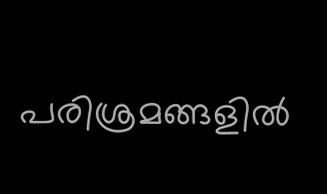പരിശ്രമങ്ങളിൽ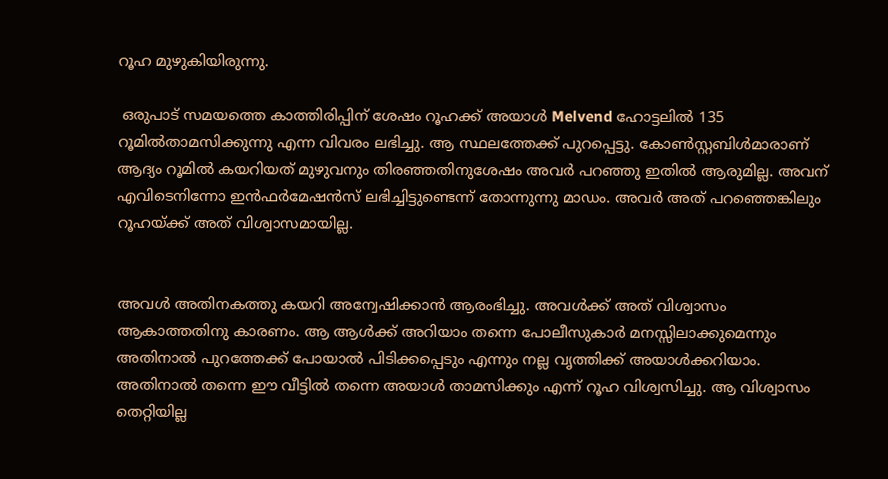റൂഹ മുഴുകിയിരുന്നു.

 ഒരുപാട് സമയത്തെ കാത്തിരിപ്പിന് ശേഷം റൂഹക്ക് അയാൾ Melvend ഹോട്ടലിൽ 135 റൂമിൽതാമസിക്കുന്നു എന്ന വിവരം ലഭിച്ചു. ആ സ്ഥലത്തേക്ക് പുറപ്പെട്ടു. കോൺസ്റ്റബിൾമാരാണ് ആദ്യം റൂമിൽ കയറിയത് മുഴുവനും തിരഞ്ഞതിനുശേഷം അവർ പറഞ്ഞു ഇതിൽ ആരുമില്ല. അവന് എവിടെനിന്നോ ഇൻഫർമേഷൻസ് ലഭിച്ചിട്ടുണ്ടെന്ന് തോന്നുന്നു മാഡം. അവർ അത് പറഞ്ഞെങ്കിലും റൂഹയ്ക്ക് അത് വിശ്വാസമായില്ല.


അവൾ അതിനകത്തു കയറി അന്വേഷിക്കാൻ ആരംഭിച്ചു. അവൾക്ക് അത് വിശ്വാസം ആകാത്തതിനു കാരണം. ആ ആൾക്ക് അറിയാം തന്നെ പോലീസുകാർ മനസ്സിലാക്കുമെന്നും അതിനാൽ പുറത്തേക്ക് പോയാൽ പിടിക്കപ്പെടും എന്നും നല്ല വൃത്തിക്ക് അയാൾക്കറിയാം. അതിനാൽ തന്നെ ഈ വീട്ടിൽ തന്നെ അയാൾ താമസിക്കും എന്ന് റൂഹ വിശ്വസിച്ചു. ആ വിശ്വാസം തെറ്റിയില്ല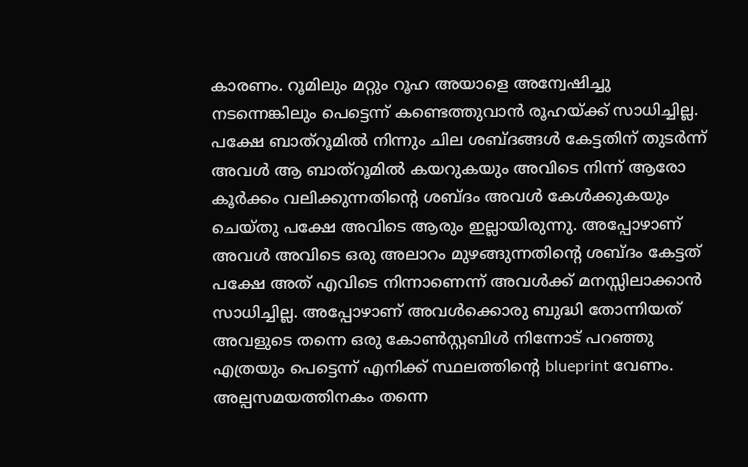കാരണം. റൂമിലും മറ്റും റൂഹ അയാളെ അന്വേഷിച്ചു നടന്നെങ്കിലും പെട്ടെന്ന് കണ്ടെത്തുവാൻ രൂഹയ്ക്ക് സാധിച്ചില്ല. പക്ഷേ ബാത്റൂമിൽ നിന്നും ചില ശബ്ദങ്ങൾ കേട്ടതിന് തുടർന്ന് അവൾ ആ ബാത്റൂമിൽ കയറുകയും അവിടെ നിന്ന് ആരോ കൂർക്കം വലിക്കുന്നതിന്റെ ശബ്ദം അവൾ കേൾക്കുകയും ചെയ്തു പക്ഷേ അവിടെ ആരും ഇല്ലായിരുന്നു. അപ്പോഴാണ് അവൾ അവിടെ ഒരു അലാറം മുഴങ്ങുന്നതിന്റെ ശബ്ദം കേട്ടത് പക്ഷേ അത് എവിടെ നിന്നാണെന്ന് അവൾക്ക് മനസ്സിലാക്കാൻ സാധിച്ചില്ല. അപ്പോഴാണ് അവൾക്കൊരു ബുദ്ധി തോന്നിയത് അവളുടെ തന്നെ ഒരു കോൺസ്റ്റബിൾ നിന്നോട് പറഞ്ഞു എത്രയും പെട്ടെന്ന് എനിക്ക് സ്ഥലത്തിന്റെ blueprint വേണം. അല്പസമയത്തിനകം തന്നെ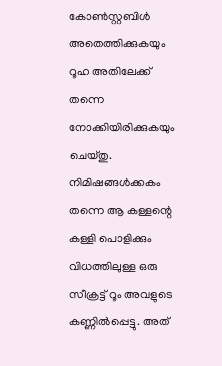കോൺസ്റ്റബിൾ അതെത്തിക്കുകയും റൂഹ അതിലേക്ക് തന്നെ നോക്കിയിരിക്കുകയും ചെയ്തു. നിമിഷങ്ങൾക്കകം തന്നെ ആ കള്ളന്റെ കള്ളി പൊളിക്കും വിധത്തിലുള്ള ഒരു സീക്രട്ട് റൂം അവളുടെ കണ്ണിൽപ്പെട്ടു. അത്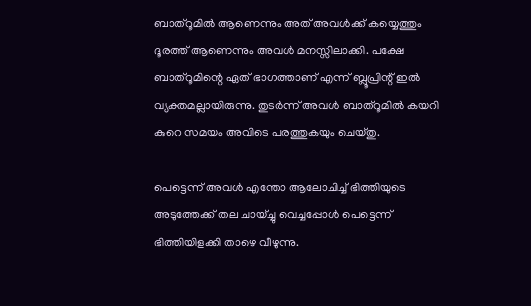ബാത്റൂമിൽ ആണെന്നും അത് അവൾക്ക് കയ്യെത്തും ദൂരത്ത് ആണെന്നും അവൾ മനസ്സിലാക്കി. പക്ഷേ ബാത്റൂമിന്റെ ഏത് ഭാഗത്താണ് എന്ന് ബ്ലൂപ്രിന്റ് ഇൽ വ്യക്തമല്ലായിരുന്നു. തുടർന്ന് അവൾ ബാത്റൂമിൽ കയറി കുറെ സമയം അവിടെ പരത്തുകയും ചെയ്തു.

പെട്ടെന്ന് അവൾ എന്തോ ആലോചിച്ച് ഭിത്തിയുടെ അടുത്തേക്ക് തല ചായ്ച്ചു വെച്ചപ്പോൾ പെട്ടെന്ന് ഭിത്തിയിളക്കി താഴെ വീഴുന്നു.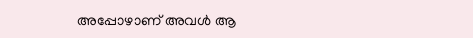അപ്പോഴാണ് അവൾ ആ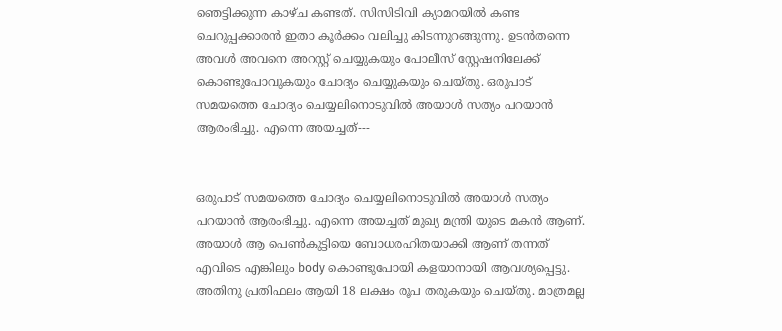ഞെട്ടിക്കുന്ന കാഴ്ച കണ്ടത്. സിസിടിവി ക്യാമറയിൽ കണ്ട ചെറുപ്പക്കാരൻ ഇതാ കൂർക്കം വലിച്ചു കിടന്നുറങ്ങുന്നു. ഉടൻതന്നെ അവൾ അവനെ അറസ്റ്റ് ചെയ്യുകയും പോലീസ് സ്റ്റേഷനിലേക്ക് കൊണ്ടുപോവുകയും ചോദ്യം ചെയ്യുകയും ചെയ്തു. ഒരുപാട് സമയത്തെ ചോദ്യം ചെയ്യലിനൊടുവിൽ അയാൾ സത്യം പറയാൻ ആരംഭിച്ചു. എന്നെ അയച്ചത്---


ഒരുപാട് സമയത്തെ ചോദ്യം ചെയ്യലിനൊടുവിൽ അയാൾ സത്യം പറയാൻ ആരംഭിച്ചു. എന്നെ അയച്ചത് മുഖ്യ മന്ത്രി യുടെ മകൻ ആണ്. അയാൾ ആ പെൺകുട്ടിയെ ബോധരഹിതയാക്കി ആണ് തന്നത് എവിടെ എങ്കിലും body കൊണ്ടുപോയി കളയാനായി ആവശ്യപ്പെട്ടു. അതിനു പ്രതിഫലം ആയി 18 ലക്ഷം രൂപ തരുകയും ചെയ്തു. മാത്രമല്ല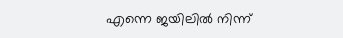എന്നെ ജയിലിൽ നിന്ന്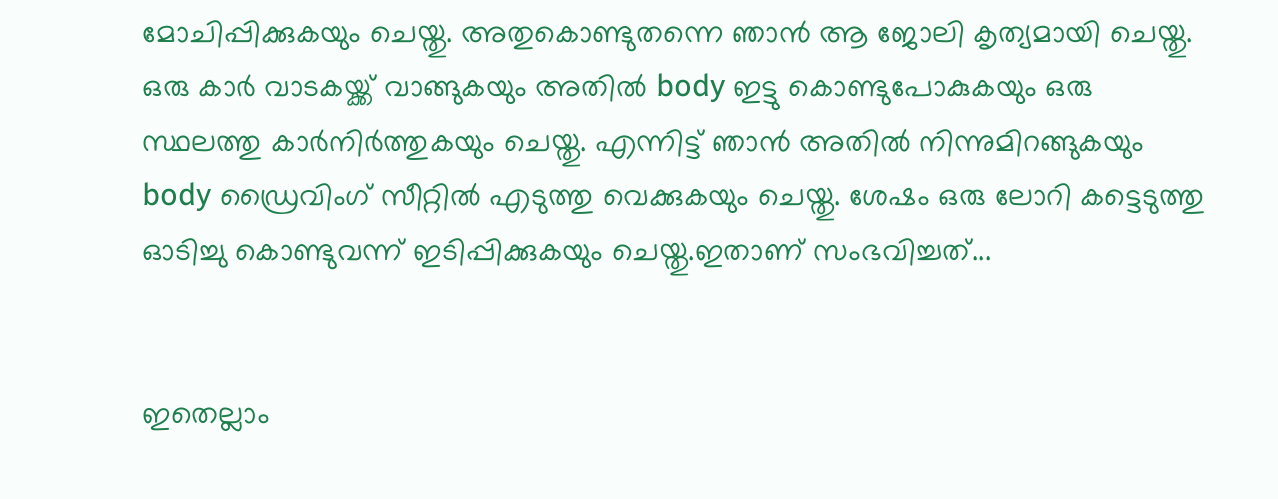മോചിപ്പിക്കുകയും ചെയ്തു. അതുകൊണ്ടുതന്നെ ഞാൻ ആ ജോലി കൃത്യമായി ചെയ്തു. ഒരു കാർ വാടകയ്ക്ക് വാങ്ങുകയും അതിൽ body ഇട്ടു കൊണ്ടുപോകുകയും ഒരു സ്ഥലത്തു കാർനിർത്തുകയും ചെയ്തു. എന്നിട്ട് ഞാൻ അതിൽ നിന്നുമിറങ്ങുകയും body ഡ്രൈവിംഗ് സീറ്റിൽ എടുത്തു വെക്കുകയും ചെയ്തു. ശേഷം ഒരു ലോറി കട്ടെടുത്തു ഓടിച്ചു കൊണ്ടുവന്ന്‌ ഇടിപ്പിക്കുകയും ചെയ്തു.ഇതാണ് സംഭവിച്ചത്...


ഇതെല്ലാം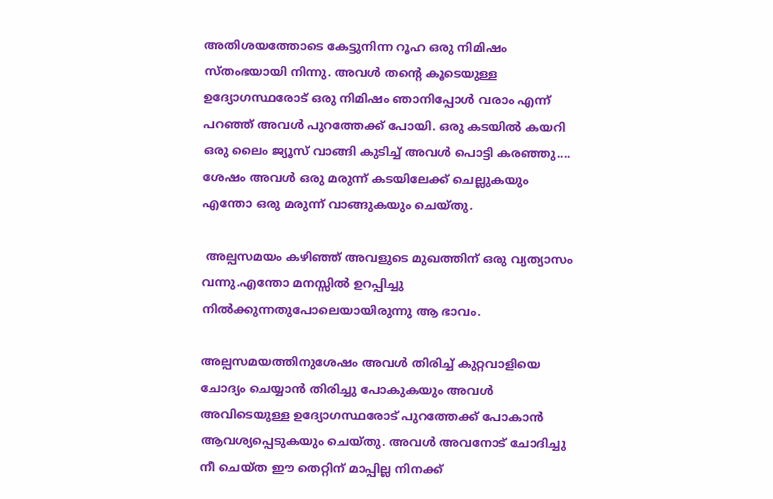അതിശയത്തോടെ കേട്ടുനിന്ന റൂഹ ഒരു നിമിഷം സ്തംഭയായി നിന്നു. അവൾ തന്റെ കൂടെയുള്ള ഉദ്യോഗസ്ഥരോട് ഒരു നിമിഷം ഞാനിപ്പോൾ വരാം എന്ന് പറഞ്ഞ് അവൾ പുറത്തേക്ക് പോയി. ഒരു കടയിൽ കയറി ഒരു ലൈം ജ്യൂസ് വാങ്ങി കുടിച്ച് അവൾ പൊട്ടി കരഞ്ഞു.... ശേഷം അവൾ ഒരു മരുന്ന് കടയിലേക്ക് ചെല്ലുകയും എന്തോ ഒരു മരുന്ന് വാങ്ങുകയും ചെയ്തു.

 അല്പസമയം കഴിഞ്ഞ് അവളുടെ മുഖത്തിന് ഒരു വ്യത്യാസം വന്നു.എന്തോ മനസ്സിൽ ഉറപ്പിച്ചു നിൽക്കുന്നതുപോലെയായിരുന്നു ആ ഭാവം.

അല്പസമയത്തിനുശേഷം അവൾ തിരിച്ച് കുറ്റവാളിയെ ചോദ്യം ചെയ്യാൻ തിരിച്ചു പോകുകയും അവൾ അവിടെയുള്ള ഉദ്യോഗസ്ഥരോട് പുറത്തേക്ക് പോകാൻ ആവശ്യപ്പെടുകയും ചെയ്തു. അവൾ അവനോട് ചോദിച്ചു നീ ചെയ്ത ഈ തെറ്റിന് മാപ്പില്ല നിനക്ക്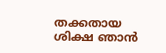തക്കതായ ശിക്ഷ ഞാൻ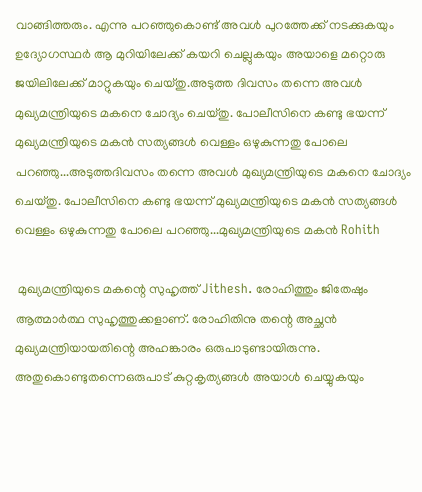വാങ്ങിത്തരും. എന്നു പറഞ്ഞുകൊണ്ട് അവൾ പുറത്തേക്ക് നടക്കുകയും ഉദ്യോഗസ്ഥർ ആ മുറിയിലേക്ക് കയറി ചെല്ലുകയും അയാളെ മറ്റൊരു ജയിലിലേക്ക് മാറ്റുകയും ചെയ്തു.അടുത്ത ദിവസം തന്നെ അവൾ മുഖ്യമന്ത്രിയുടെ മകനെ ചോദ്യം ചെയ്തു. പോലീസിനെ കണ്ടു ഭയന്ന് മുഖ്യമന്ത്രിയുടെ മകൻ സത്യങ്ങൾ വെള്ളം ഒഴുകുന്നതു പോലെ പറഞ്ഞു...അടുത്തദിവസം തന്നെ അവൾ മുഖ്യമന്ത്രിയുടെ മകനെ ചോദ്യം ചെയ്തു. പോലീസിനെ കണ്ടു ഭയന്ന് മുഖ്യമന്ത്രിയുടെ മകൻ സത്യങ്ങൾ വെള്ളം ഒഴുകുന്നതു പോലെ പറഞ്ഞു...മുഖ്യമന്ത്രിയുടെ മകൻ Rohith

 മുഖ്യമന്ത്രിയുടെ മകന്റെ സുഹൃത്ത് Jithesh. രോഹിത്തും ജിതേഷും ആത്മാർത്ഥ സുഹൃത്തുക്കളാണ്. രോഹിതിനു തന്റെ അച്ഛൻ മുഖ്യമന്ത്രിയായതിന്റെ അഹങ്കാരം ഒരുപാടുണ്ടായിരുന്നു. അതുകൊണ്ടുതന്നെഒരുപാട് കുറ്റകൃത്യങ്ങൾ അയാൾ ചെയ്യുകയും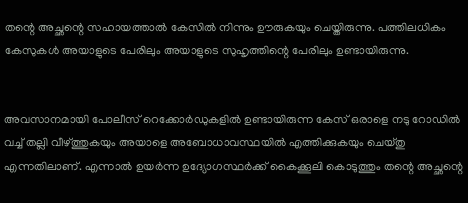തന്റെ അച്ഛന്റെ സഹായത്താൽ കേസിൽ നിന്നും ഊരുകയും ചെയ്തിരുന്നു. പത്തിലധികം കേസുകൾ അയാളുടെ പേരിലും അയാളുടെ സുഹൃത്തിന്റെ പേരിലും ഉണ്ടായിരുന്നു.


അവസാനമായി പോലീസ് റെക്കോർഡുകളിൽ ഉണ്ടായിരുന്ന കേസ് ഒരാളെ നടു റോഡിൽ വച്ച് തല്ലി വീഴ്ത്തുകയും അയാളെ അബോധാവസ്ഥയിൽ എത്തിക്കുകയും ചെയ്തു എന്നതിലാണ്. എന്നാൽ ഉയർന്ന ഉദ്യോഗസ്ഥർക്ക് കൈക്കൂലി കൊടുത്തും തന്റെ അച്ഛന്റെ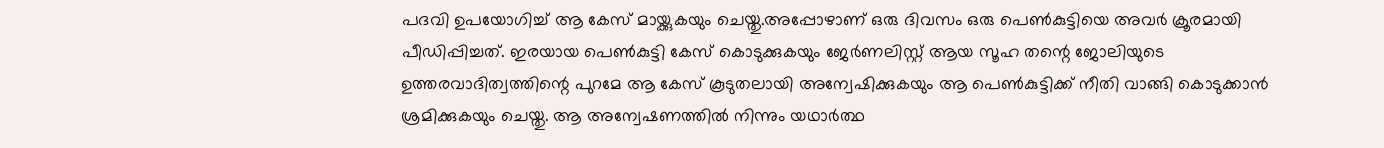പദവി ഉപയോഗിച്ച് ആ കേസ് മായ്ക്കുകയും ചെയ്തു.അപ്പോഴാണ് ഒരു ദിവസം ഒരു പെൺകുട്ടിയെ അവർ ക്രൂരമായി പീഡിപ്പിച്ചത്. ഇരയായ പെൺകുട്ടി കേസ് കൊടുക്കുകയും ജേർണലിസ്റ്റ് ആയ സൂഹ തന്റെ ജോലിയുടെ ഉത്തരവാദിത്വത്തിന്റെ പുറമേ ആ കേസ് കൂടുതലായി അന്വേഷിക്കുകയും ആ പെൺകുട്ടിക്ക് നീതി വാങ്ങി കൊടുക്കാൻ ശ്രമിക്കുകയും ചെയ്തു. ആ അന്വേഷണത്തിൽ നിന്നും യഥാർത്ഥ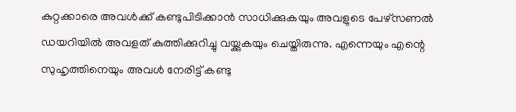കുറ്റക്കാരെ അവൾക്ക് കണ്ടുപിടിക്കാൻ സാധിക്കുകയും അവളുടെ പേഴ്സണൽ ഡയറിയിൽ അവളത് കുത്തിക്കുറിച്ചു വയ്ക്കുകയും ചെയ്തിരുന്നു. എന്നെയും എന്റെ സുഹൃത്തിനെയും അവൾ നേരിട്ട് കണ്ടു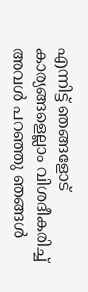എന്നിട്ട് ഞങ്ങളോട് കാര്യങ്ങളെല്ലാം വിശദീകരിച്ച് അവൾ പറഞ്ഞു ഞങ്ങൾ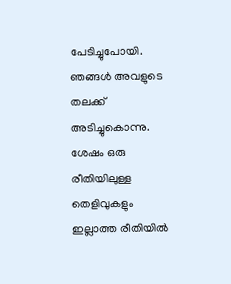പേടിച്ചുപോയി. ഞങ്ങൾ അവളുടെ തലക്ക് അടിച്ചുകൊന്നു. ശേഷം ഒരു രീതിയിലുള്ള തെളിവുകളും ഇല്ലാത്ത രീതിയിൽ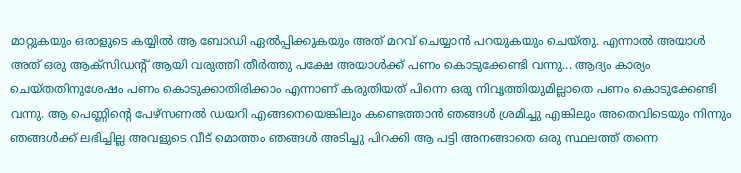മാറ്റുകയും ഒരാളുടെ കയ്യിൽ ആ ബോഡി ഏൽപ്പിക്കുകയും അത് മറവ് ചെയ്യാൻ പറയുകയും ചെയ്തു. എന്നാൽ അയാൾ അത് ഒരു ആക്സിഡന്റ് ആയി വരുത്തി തീർത്തു പക്ഷേ അയാൾക്ക് പണം കൊടുക്കേണ്ടി വന്നു... ആദ്യം കാര്യം ചെയ്തതിനുശേഷം പണം കൊടുക്കാതിരിക്കാം എന്നാണ് കരുതിയത് പിന്നെ ഒരു നിവൃത്തിയുമില്ലാതെ പണം കൊടുക്കേണ്ടി വന്നു. ആ പെണ്ണിന്റെ പേഴ്സണൽ ഡയറി എങ്ങനെയെങ്കിലും കണ്ടെത്താൻ ഞങ്ങൾ ശ്രമിച്ചു എങ്കിലും അതെവിടെയും നിന്നും ഞങ്ങൾക്ക് ലഭിച്ചില്ല അവളുടെ വീട് മൊത്തം ഞങ്ങൾ അടിച്ചു പിറക്കി ആ പട്ടി അനങ്ങാതെ ഒരു സ്ഥലത്ത് തന്നെ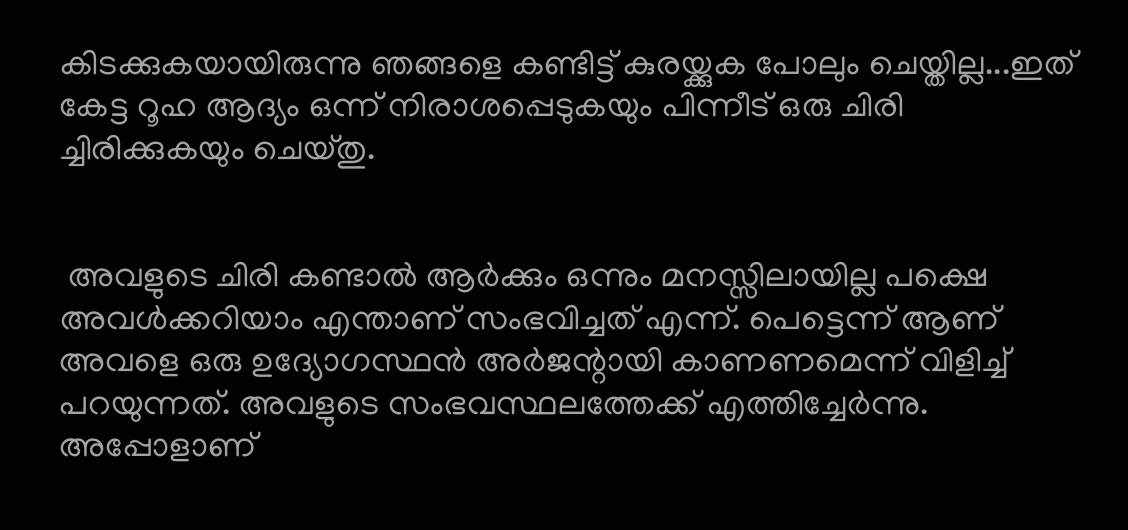കിടക്കുകയായിരുന്നു ഞങ്ങളെ കണ്ടിട്ട് കുരയ്ക്കുക പോലും ചെയ്തില്ല...ഇത് കേട്ട റൂഹ ആദ്യം ഒന്ന് നിരാശപ്പെടുകയും പിന്നീട് ഒരു ചിരി ച്ചിരിക്കുകയും ചെയ്തു.


 അവളുടെ ചിരി കണ്ടാൽ ആർക്കും ഒന്നും മനസ്സിലായില്ല പക്ഷെ അവൾക്കറിയാം എന്താണ് സംഭവിച്ചത് എന്ന്. പെട്ടെന്ന് ആണ് അവളെ ഒരു ഉദ്യോഗസ്ഥൻ അർജന്റായി കാണണമെന്ന് വിളിച്ച് പറയുന്നത്. അവളുടെ സംഭവസ്ഥലത്തേക്ക് എത്തിച്ചേർന്നു. അപ്പോളാണ്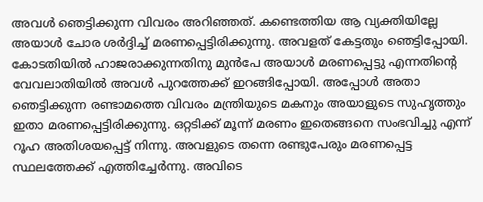അവൾ ഞെട്ടിക്കുന്ന വിവരം അറിഞ്ഞത്. കണ്ടെത്തിയ ആ വ്യക്തിയില്ലേ അയാൾ ചോര ശർദ്ദിച്ച് മരണപ്പെട്ടിരിക്കുന്നു. അവളത് കേട്ടതും ഞെട്ടിപ്പോയി. കോടതിയിൽ ഹാജരാക്കുന്നതിനു മുൻപേ അയാൾ മരണപ്പെട്ടു എന്നതിന്റെ വേവലാതിയിൽ അവൾ പുറത്തേക്ക് ഇറങ്ങിപ്പോയി. അപ്പോൾ അതാ ഞെട്ടിക്കുന്ന രണ്ടാമത്തെ വിവരം മന്ത്രിയുടെ മകനും അയാളുടെ സുഹൃത്തും ഇതാ മരണപ്പെട്ടിരിക്കുന്നു. ഒറ്റടിക്ക് മൂന്ന് മരണം ഇതെങ്ങനെ സംഭവിച്ചു എന്ന് റൂഹ അതിശയപ്പെട്ട് നിന്നു. അവളുടെ തന്നെ രണ്ടുപേരും മരണപ്പെട്ട സ്ഥലത്തേക്ക് എത്തിച്ചേർന്നു. അവിടെ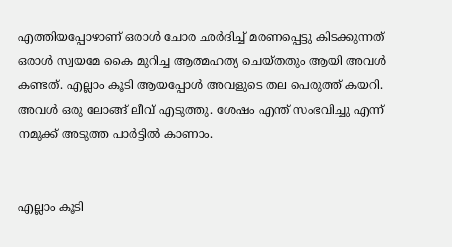എത്തിയപ്പോഴാണ് ഒരാൾ ചോര ഛർദിച്ച് മരണപ്പെട്ടു കിടക്കുന്നത് ഒരാൾ സ്വയമേ കൈ മുറിച്ച ആത്മഹത്യ ചെയ്തതും ആയി അവൾ കണ്ടത്. എല്ലാം കൂടി ആയപ്പോൾ അവളുടെ തല പെരുത്ത് കയറി. അവൾ ഒരു ലോങ്ങ് ലീവ് എടുത്തു. ശേഷം എന്ത് സംഭവിച്ചു എന്ന് നമുക്ക് അടുത്ത പാർട്ടിൽ കാണാം.


എല്ലാം കൂടി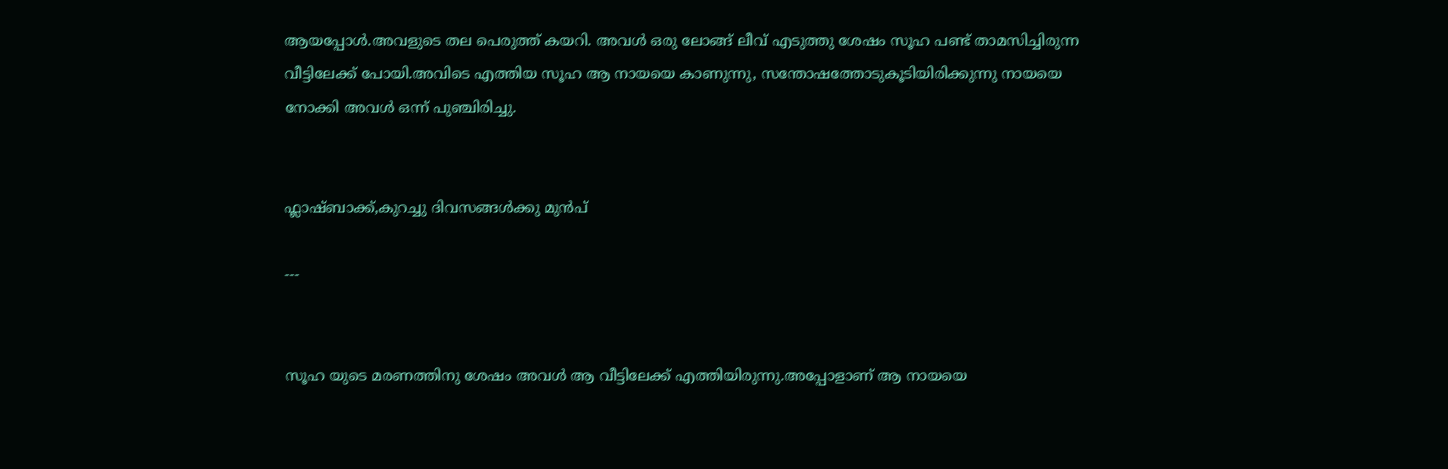ആയപ്പോൾ.അവളുടെ തല പെരുത്ത് കയറി. അവൾ ഒരു ലോങ്ങ് ലീവ് എടുത്തു ശേഷം സൂഹ പണ്ട് താമസിച്ചിരുന്ന വീട്ടിലേക്ക് പോയി.അവിടെ എത്തിയ സൂഹ ആ നായയെ കാണുന്നു, സന്തോഷത്തോടുകൂടിയിരിക്കുന്നു നായയെ നോക്കി അവൾ ഒന്ന് പുഞ്ചിരിച്ചു.


ഫ്ലാഷ്ബാക്ക്,കുറച്ചു ദിവസങ്ങൾക്കു മുൻപ്

---


സൂഹ യുടെ മരണത്തിനു ശേഷം അവൾ ആ വീട്ടിലേക്ക് എത്തിയിരുന്നു.അപ്പോളാണ് ആ നായയെ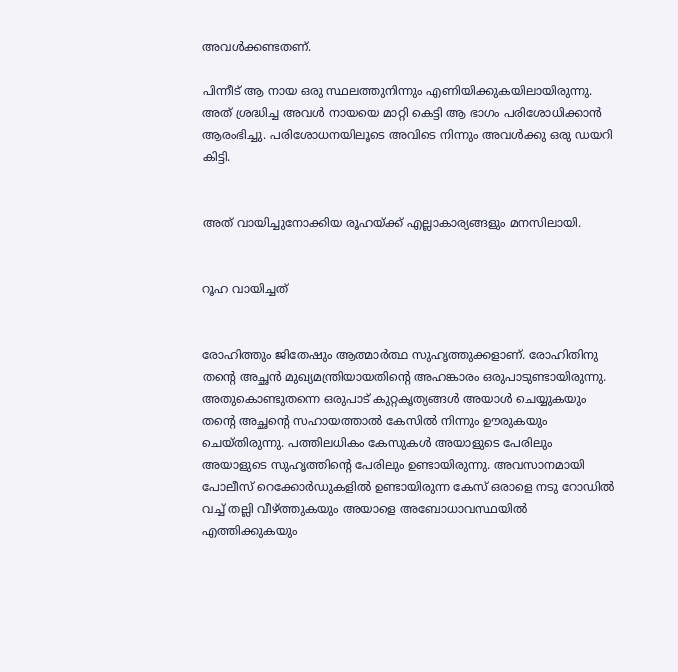അവൾക്കണ്ടതണ്.

പിന്നീട് ആ നായ ഒരു സ്ഥലത്തുനിന്നും എണിയിക്കുകയിലായിരുന്നു. അത് ശ്രദ്ധിച്ച അവൾ നായയെ മാറ്റി കെട്ടി ആ ഭാഗം പരിശോധിക്കാൻ ആരംഭിച്ചു. പരിശോധനയിലൂടെ അവിടെ നിന്നും അവൾക്കു ഒരു ഡയറി കിട്ടി.


അത് വായിച്ചുനോക്കിയ രൂഹയ്ക്ക് എല്ലാകാര്യങ്ങളും മനസിലായി.


റൂഹ വായിച്ചത്


രോഹിത്തും ജിതേഷും ആത്മാർത്ഥ സുഹൃത്തുക്കളാണ്. രോഹിതിനു തന്റെ അച്ഛൻ മുഖ്യമന്ത്രിയായതിന്റെ അഹങ്കാരം ഒരുപാടുണ്ടായിരുന്നു. അതുകൊണ്ടുതന്നെ ഒരുപാട് കുറ്റകൃത്യങ്ങൾ അയാൾ ചെയ്യുകയും തന്റെ അച്ഛന്റെ സഹായത്താൽ കേസിൽ നിന്നും ഊരുകയും ചെയ്തിരുന്നു. പത്തിലധികം കേസുകൾ അയാളുടെ പേരിലും അയാളുടെ സുഹൃത്തിന്റെ പേരിലും ഉണ്ടായിരുന്നു. അവസാനമായി പോലീസ് റെക്കോർഡുകളിൽ ഉണ്ടായിരുന്ന കേസ് ഒരാളെ നടു റോഡിൽ വച്ച് തല്ലി വീഴ്ത്തുകയും അയാളെ അബോധാവസ്ഥയിൽ എത്തിക്കുകയും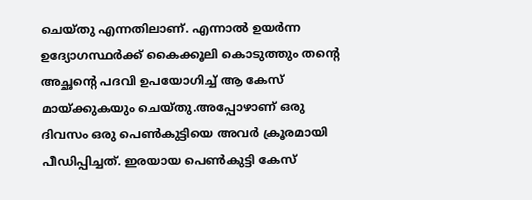ചെയ്തു എന്നതിലാണ്. എന്നാൽ ഉയർന്ന ഉദ്യോഗസ്ഥർക്ക് കൈക്കൂലി കൊടുത്തും തന്റെ അച്ഛന്റെ പദവി ഉപയോഗിച്ച് ആ കേസ് മായ്ക്കുകയും ചെയ്തു.അപ്പോഴാണ് ഒരു ദിവസം ഒരു പെൺകുട്ടിയെ അവർ ക്രൂരമായി പീഡിപ്പിച്ചത്. ഇരയായ പെൺകുട്ടി കേസ്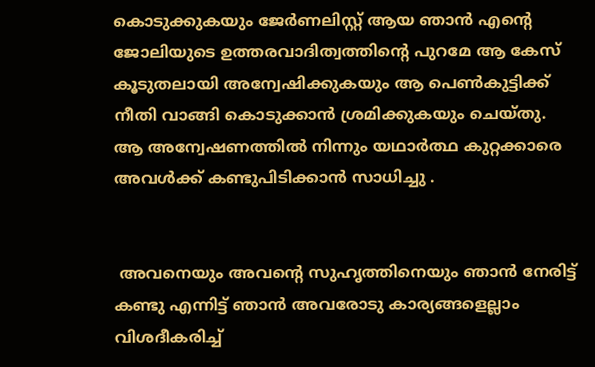കൊടുക്കുകയും ജേർണലിസ്റ്റ് ആയ ഞാൻ എന്റെ ജോലിയുടെ ഉത്തരവാദിത്വത്തിന്റെ പുറമേ ആ കേസ് കൂടുതലായി അന്വേഷിക്കുകയും ആ പെൺകുട്ടിക്ക് നീതി വാങ്ങി കൊടുക്കാൻ ശ്രമിക്കുകയും ചെയ്തു. ആ അന്വേഷണത്തിൽ നിന്നും യഥാർത്ഥ കുറ്റക്കാരെ അവൾക്ക് കണ്ടുപിടിക്കാൻ സാധിച്ചു .


 അവനെയും അവന്റെ സുഹൃത്തിനെയും ഞാൻ നേരിട്ട് കണ്ടു എന്നിട്ട് ഞാൻ അവരോടു കാര്യങ്ങളെല്ലാം വിശദീകരിച്ച്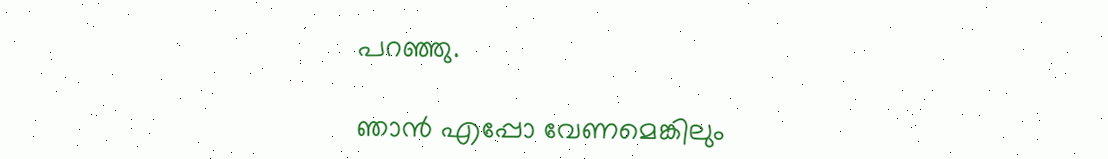പറഞ്ഞു.

ഞാൻ എപ്പോ വേണമെങ്കിലും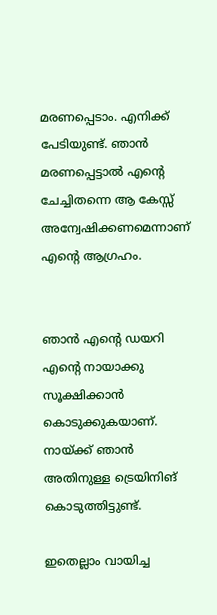മരണപ്പെടാം. എനിക്ക് പേടിയുണ്ട്. ഞാൻ മരണപ്പെട്ടാൽ എന്റെ ചേച്ചിതന്നെ ആ കേസ്സ് അന്വേഷിക്കണമെന്നാണ് എന്റെ ആഗ്രഹം.


ഞാൻ എന്റെ ഡയറി എന്റെ നായാക്കു സൂക്ഷിക്കാൻ കൊടുക്കുകയാണ്. നായ്ക്ക് ഞാൻ അതിനുള്ള ട്രെയിനിങ് കൊടുത്തിട്ടുണ്ട്.

ഇതെല്ലാം വായിച്ച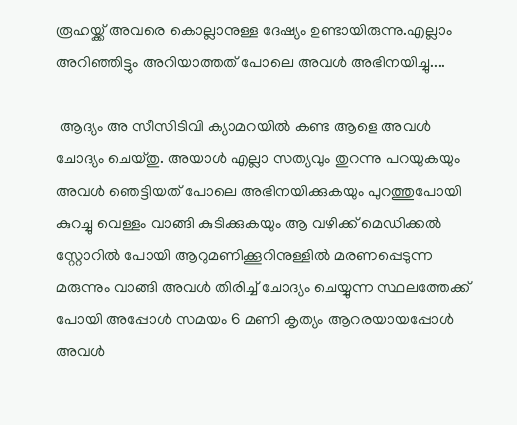രൂഹയ്ക്ക് അവരെ കൊല്ലാനുള്ള ദേഷ്യം ഉണ്ടായിരുന്നു.എല്ലാം അറിഞ്ഞിട്ടും അറിയാത്തത് പോലെ അവൾ അഭിനയിച്ചു....

 ആദ്യം അ സീസിടിവി ക്യാമറയിൽ കണ്ട ആളെ അവൾ ചോദ്യം ചെയ്തു. അയാൾ എല്ലാ സത്യവും തുറന്നു പറയുകയും അവൾ ഞെട്ടിയത് പോലെ അഭിനയിക്കുകയും പുറത്തുപോയി കുറച്ചു വെള്ളം വാങ്ങി കുടിക്കുകയും ആ വഴിക്ക് മെഡിക്കൽ സ്റ്റോറിൽ പോയി ആറുമണിക്കൂറിനുള്ളിൽ മരണപ്പെടുന്ന മരുന്നും വാങ്ങി അവൾ തിരിച്ച് ചോദ്യം ചെയ്യുന്ന സ്ഥലത്തേക്ക് പോയി അപ്പോൾ സമയം 6 മണി കൃത്യം ആറരയായപ്പോൾ അവൾ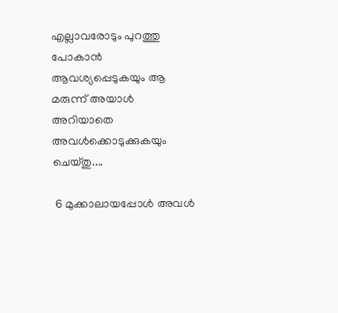എല്ലാവരോടും പുറത്തു പോകാൻ ആവശ്യപ്പെടുകയും ആ മരുന്ന് അയാൾ അറിയാതെ അവൾക്കൊടുക്കുകയും ചെയ്തു....

 6 മുക്കാലായപ്പോൾ അവൾ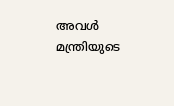അവൾ മന്ത്രിയുടെ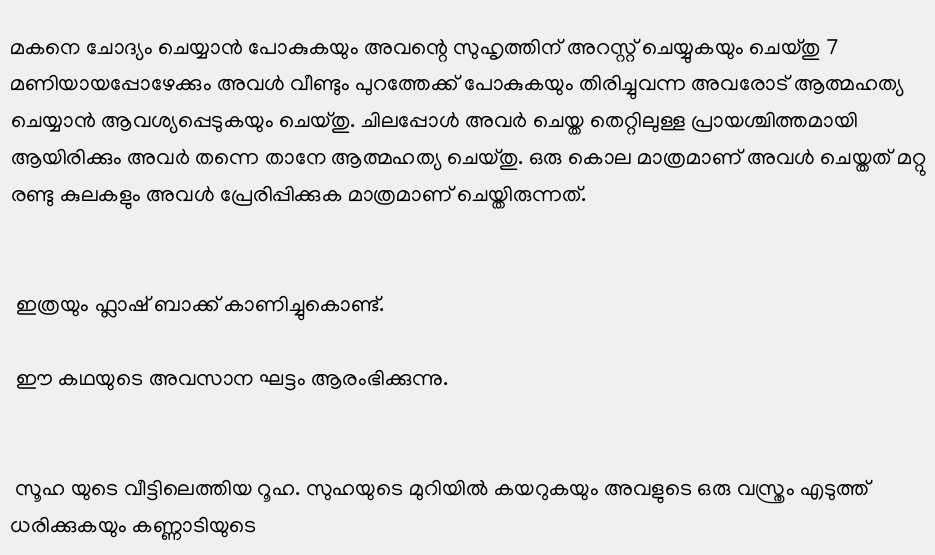മകനെ ചോദ്യം ചെയ്യാൻ പോകുകയും അവന്റെ സുഹൃത്തിന് അറസ്റ്റ് ചെയ്യുകയും ചെയ്തു 7 മണിയായപ്പോഴേക്കും അവൾ വീണ്ടും പുറത്തേക്ക് പോകുകയും തിരിച്ചുവന്ന അവരോട് ആത്മഹത്യ ചെയ്യാൻ ആവശ്യപ്പെടുകയും ചെയ്തു. ചിലപ്പോൾ അവർ ചെയ്ത തെറ്റിലുള്ള പ്രായശ്ചിത്തമായി ആയിരിക്കും അവർ തന്നെ താനേ ആത്മഹത്യ ചെയ്തു. ഒരു കൊല മാത്രമാണ് അവൾ ചെയ്തത് മറ്റു രണ്ടു കുലകളും അവൾ പ്രേരിപ്പിക്കുക മാത്രമാണ് ചെയ്തിരുന്നത്.


 ഇത്രയും ഫ്ലാഷ് ബാക്ക് കാണിച്ചുകൊണ്ട്.

 ഈ കഥയുടെ അവസാന ഘട്ടം ആരംഭിക്കുന്നു.


 സൂഹ യുടെ വീട്ടിലെത്തിയ റൂഹ. സുഹയുടെ മുറിയിൽ കയറുകയും അവളുടെ ഒരു വസ്ത്രം എടുത്ത് ധരിക്കുകയും കണ്ണാടിയുടെ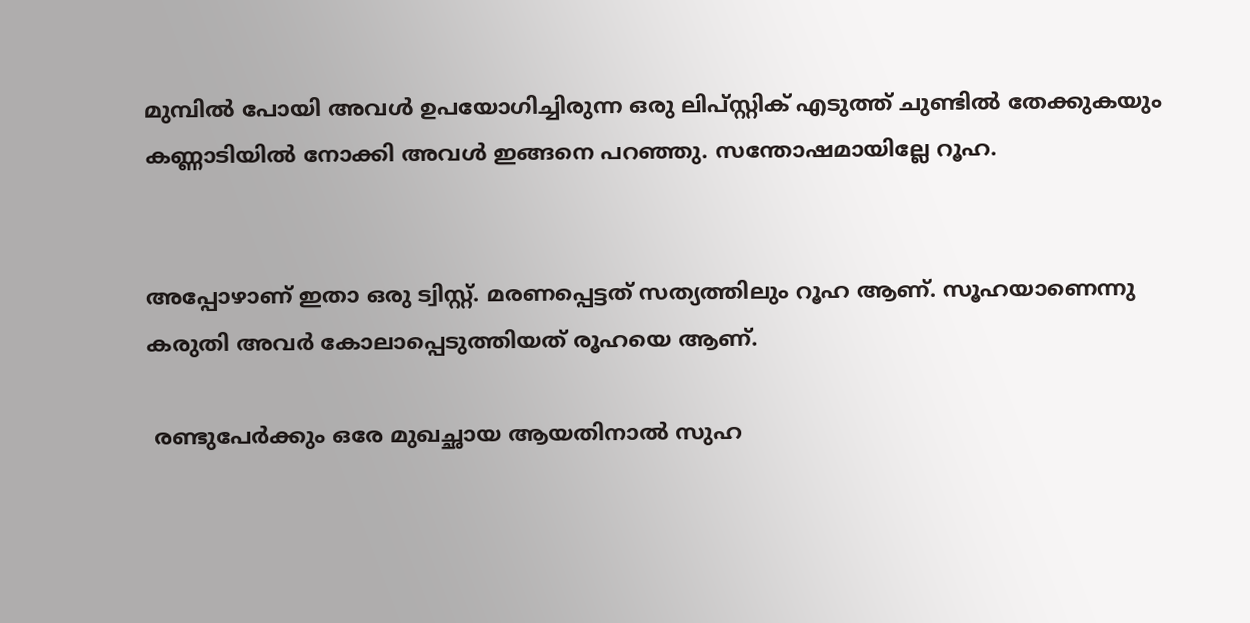മുമ്പിൽ പോയി അവൾ ഉപയോഗിച്ചിരുന്ന ഒരു ലിപ്സ്റ്റിക് എടുത്ത് ചുണ്ടിൽ തേക്കുകയും കണ്ണാടിയിൽ നോക്കി അവൾ ഇങ്ങനെ പറഞ്ഞു. സന്തോഷമായില്ലേ റൂഹ.


അപ്പോഴാണ് ഇതാ ഒരു ട്വിസ്റ്റ്. മരണപ്പെട്ടത് സത്യത്തിലും റൂഹ ആണ്. സൂഹയാണെന്നു കരുതി അവർ കോലാപ്പെടുത്തിയത് രൂഹയെ ആണ്.

 രണ്ടുപേർക്കും ഒരേ മുഖച്ഛായ ആയതിനാൽ സുഹ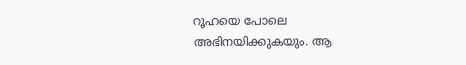റൂഹയെ പോലെ അഭിനയിക്കുകയും. ആ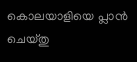കൊലയാളിയെ പ്ലാൻ ചെയ്തു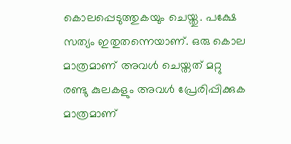കൊലപ്പെടുത്തുകയും ചെയ്തു. പക്ഷേ സത്യം ഇതുതന്നെയാണ്. ഒരു കൊല മാത്രമാണ് അവൾ ചെയ്തത് മറ്റു രണ്ടു കുലകളും അവൾ പ്രേരിപ്പിക്കുക മാത്രമാണ്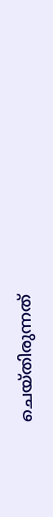ചെയ്തിരുന്നത്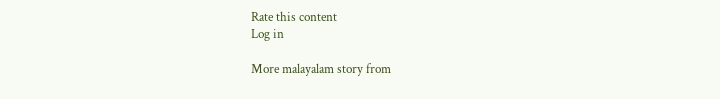Rate this content
Log in

More malayalam story from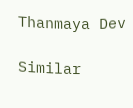Thanmaya Dev

Similar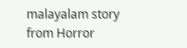malayalam story from Horror